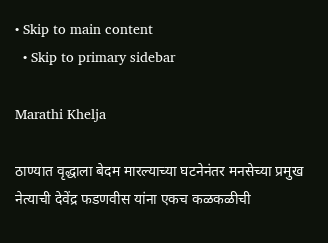• Skip to main content
  • Skip to primary sidebar

Marathi Khelja

ठाण्यात वृद्धाला बेदम मारल्याच्या घटनेनंतर मनसेच्या प्रमुख नेत्याची देवेंद्र फडणवीस यांना एकच कळकळीची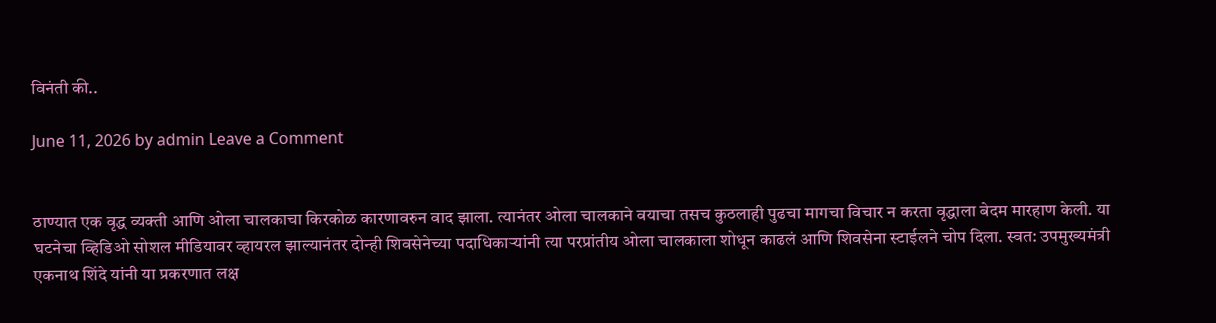विनंती की..

June 11, 2026 by admin Leave a Comment


ठाण्यात एक वृद्ध व्यक्ती आणि ओला चालकाचा किरकोळ कारणावरुन वाद झाला. त्यानंतर ओला चालकाने वयाचा तसच कुठलाही पुढचा मागचा विचार न करता वृद्धाला बेदम मारहाण केली. या घटनेचा व्हिडिओ सोशल मीडियावर व्हायरल झाल्यानंतर दोन्ही शिवसेनेच्या पदाधिकाऱ्यांनी त्या परप्रांतीय ओला चालकाला शोधून काढलं आणि शिवसेना स्टाईलने चोप दिला. स्वत: उपमुख्यमंत्री एकनाथ शिंदे यांनी या प्रकरणात लक्ष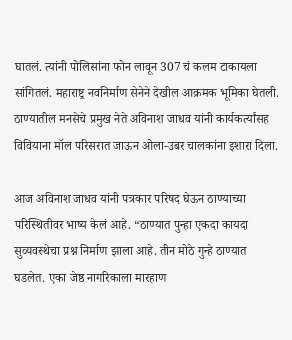घातलं. त्यांनी पोलिसांना फोन लावून 307 चं कलम टाकायला सांगितलं. महाराष्ट्र नवनिर्माण सेनेने देखील आक्रमक भूमिका घेतली. ठाण्यातील मनसेचे प्रमुख नेते अविनाश जाधव यांनी कार्यकर्त्यांसह विवियाना मॉल परिसरात जाऊन ओला-उबर चालकांना इशारा दिला.

आज अविनाश जाधव यांनी पत्रकार परिषद घेऊन ठाण्याच्या परिस्थितीवर भाष्य केलं आहे. “ठाण्यात पुन्हा एकदा कायदा सुव्यवस्थेचा प्रश्न निर्माण झाला आहे. तीन मोठे गुन्हे ठाण्यात घडलेत. एका जेष्ठ नागरिकाला मारहाण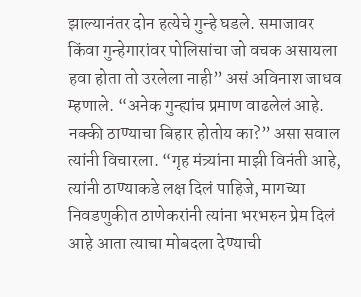झाल्यानंतर दोन हत्येचे गुन्हे घडले. समाजावर किंवा गुन्हेगारांवर पोलिसांचा जो वचक असायला हवा होता तो उरलेला नाही” असं अविनाश जाधव म्हणाले. “अनेक गुन्ह्यांच प्रमाण वाढलेलं आहे. नक्की ठाण्याचा बिहार होतोय का?” असा सवाल त्यांनी विचारला. “गृह मंत्र्यांना माझी विनंती आहे, त्यांनी ठाण्याकडे लक्ष दिलं पाहिजे, मागच्या निवडणुकीत ठाणेकरांनी त्यांना भरभरुन प्रेम दिलं आहे आता त्याचा मोबदला देण्याची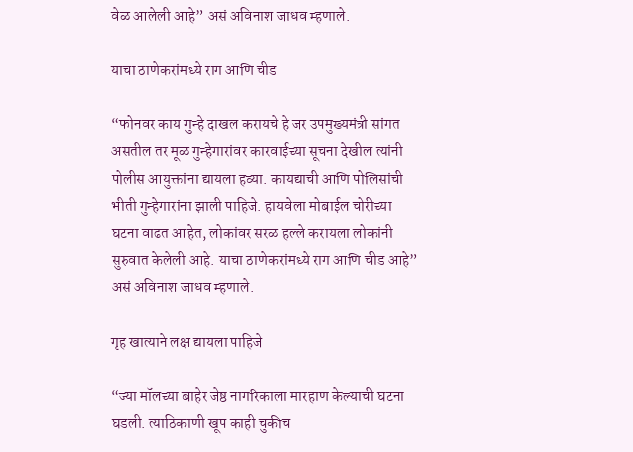वेळ आलेली आहे” असं अविनाश जाधव म्हणाले.

याचा ठाणेकरांमध्ये राग आणि चीड

“फोनवर काय गुन्हे दाखल करायचे हे जर उपमुख्यमंत्री सांगत असतील तर मूळ गुन्हेगारांवर कारवाईच्या सूचना देखील त्यांनी पोलीस आयुक्तांना द्यायला हव्या. कायद्याची आणि पोलिसांची भीती गुन्हेगारांना झाली पाहिजे. हायवेला मोबाईल चोरीच्या घटना वाढत आहेत, लोकांवर सरळ हल्ले करायला लोकांनी सुरुवात केलेली आहे. याचा ठाणेकरांमध्ये राग आणि चीड आहे” असं अविनाश जाधव म्हणाले.

गृह खात्याने लक्ष द्यायला पाहिजे

“ज्या मॉलच्या बाहेर जेष्ठ नागरिकाला मारहाण केल्याची घटना घडली. त्याठिकाणी खूप काही चुकीच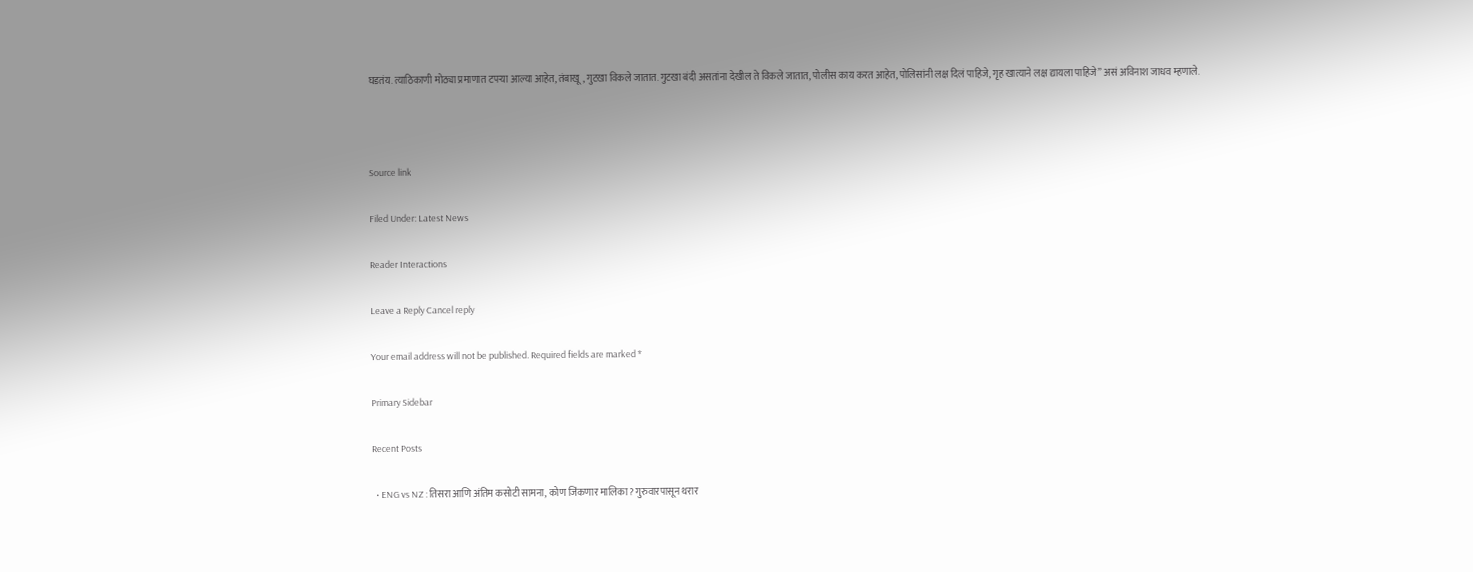घडतंय. त्याठिकाणी मोठ्या प्रमाणात टपऱ्या आल्या आहेत, तंबाखू, गुटखा विकले जातात. गुटखा बंदी असतांना देखील ते विकले जातात, पोलीस काय करत आहेत, पोलिसांनी लक्ष दिलं पाहिजे, गृह खात्याने लक्ष द्यायला पाहिजे” असं अविनाश जाधव म्हणाले.



Source link

Filed Under: Latest News

Reader Interactions

Leave a Reply Cancel reply

Your email address will not be published. Required fields are marked *

Primary Sidebar

Recent Posts

  • ENG vs NZ : तिसरा आणि अंतिम कसोटी सामना, कोण जिंकणार मालिका? गुरुवारपासून थरार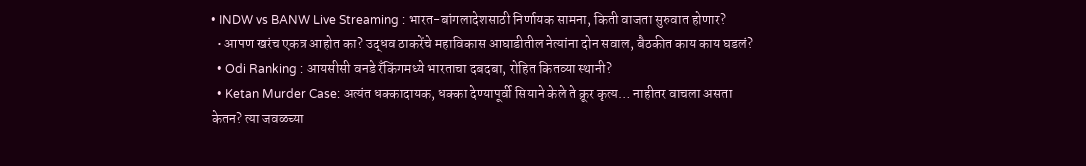• INDW vs BANW Live Streaming : भारत-बांगलादेशसाठी निर्णायक सामना, किती वाजता सुरुवात होणार?
  • आपण खरंच एकत्र आहोत का? उद्धव ठाकरेंचे महाविकास आघाडीतील नेत्यांना दोन सवाल, बैठकीत काय काय घडलं?
  • Odi Ranking : आयसीसी वनडे रँकिंगमध्ये भारताचा दबदबा, रोहित कितव्या स्थानी?
  • Ketan Murder Case: अत्यंत धक्कादायक, धक्का देण्यापूर्वी सियाने केले ते क्रूर कृत्य… नाहीतर वाचला असता केतन? त्या जवळच्या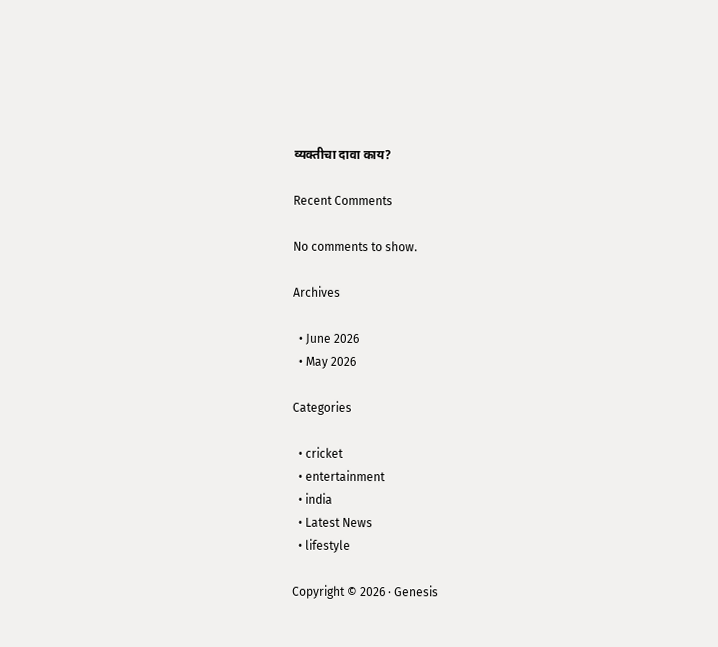व्यक्तीचा दावा काय?

Recent Comments

No comments to show.

Archives

  • June 2026
  • May 2026

Categories

  • cricket
  • entertainment
  • india
  • Latest News
  • lifestyle

Copyright © 2026 · Genesis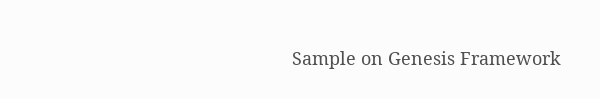Sample on Genesis Framework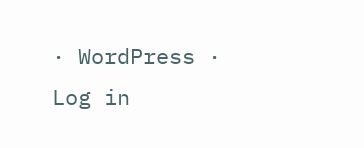· WordPress · Log in